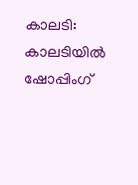കാലടി: കാലടിയിൽ ഷോപ്പിംഗ്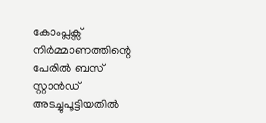കോംപ്ലക്സ് നിർമ്മാണത്തിന്റെ പേരിൽ ബസ് സ്റ്റാൻഡ് അടച്ചുപൂട്ടിയതിൽ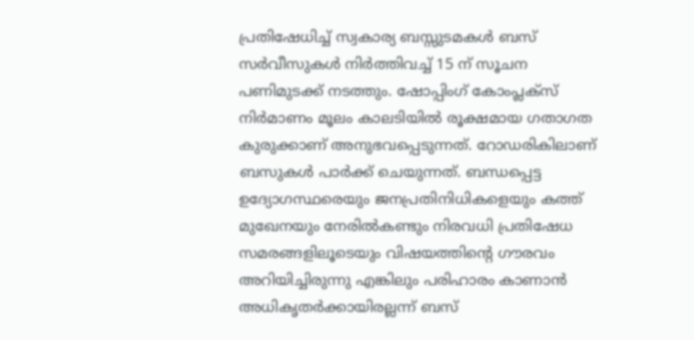പ്രതിഷേധിച്ച് സ്വകാര്യ ബസ്സുടമകൾ ബസ് സർവീസുകൾ നിർത്തിവച്ച് 15 ന് സൂചന പണിമുടക്ക് നടത്തും. ഷോപ്പിംഗ് കോംപ്ലക്സ് നിർമാണം മൂലം കാലടിയിൽ രൂക്ഷമായ ഗതാഗത കുരുക്കാണ് അനുഭവപ്പെടുന്നത്. റോഡരികിലാണ് ബസുകൾ പാർക്ക് ചെയുന്നത്. ബന്ധപ്പെട്ട ഉദ്യോഗസ്ഥരെയും ജനപ്രതിനിധികളെയും കത്ത് മുഖേനയും നേരിൽകണ്ടും നിരവധി പ്രതിഷേധ സമരങ്ങളിലൂടെയും വിഷയത്തിന്റെ ഗൗരവം അറിയിച്ചിരുന്നു എങ്കിലും പരിഹാരം കാണാൻ അധികൃതർക്കായിരല്ലന്ന് ബസ്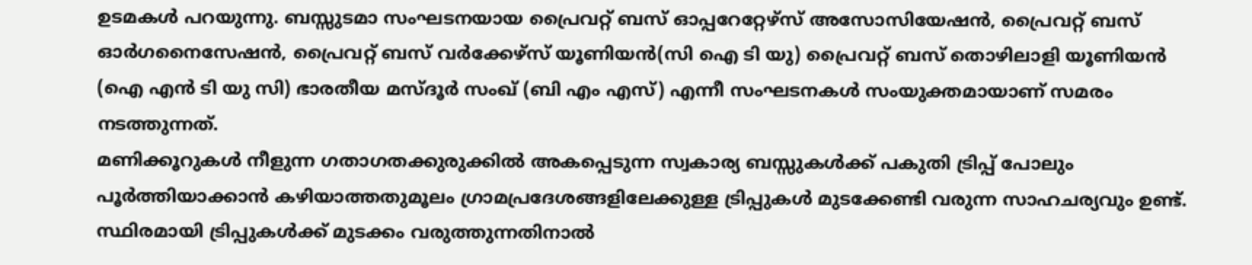ഉടമകൾ പറയുന്നു. ബസ്സുടമാ സംഘടനയായ പ്രൈവറ്റ് ബസ് ഓപ്പറേറ്റേഴ്സ് അസോസിയേഷൻ, പ്രൈവറ്റ് ബസ് ഓർഗനൈസേഷൻ, പ്രൈവറ്റ് ബസ് വർക്കേഴ്സ് യൂണിയൻ(സി ഐ ടി യു) പ്രൈവറ്റ് ബസ് തൊഴിലാളി യൂണിയൻ (ഐ എൻ ടി യു സി) ഭാരതീയ മസ്ദൂർ സംഖ് (ബി എം എസ്) എന്നീ സംഘടനകൾ സംയുക്തമായാണ് സമരം നടത്തുന്നത്.
മണിക്കൂറുകൾ നീളുന്ന ഗതാഗതക്കുരുക്കിൽ അകപ്പെടുന്ന സ്വകാര്യ ബസ്സുകൾക്ക് പകുതി ട്രിപ്പ് പോലും പൂർത്തിയാക്കാൻ കഴിയാത്തതുമൂലം ഗ്രാമപ്രദേശങ്ങളിലേക്കുള്ള ട്രിപ്പുകൾ മുടക്കേണ്ടി വരുന്ന സാഹചര്യവും ഉണ്ട്. സ്ഥിരമായി ട്രിപ്പുകൾക്ക് മുടക്കം വരുത്തുന്നതിനാൽ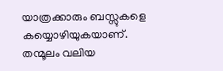യാത്രക്കാരും ബസ്സുകളെ കയ്യൊഴിയുകയാണ്. തന്മൂലം വലിയ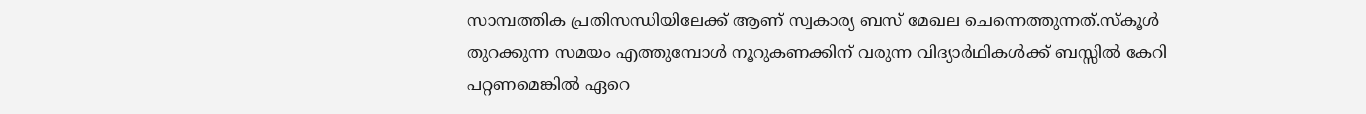സാമ്പത്തിക പ്രതിസന്ധിയിലേക്ക് ആണ് സ്വകാര്യ ബസ് മേഖല ചെന്നെത്തുന്നത്.സ്കൂൾ തുറക്കുന്ന സമയം എത്തുമ്പോൾ നൂറുകണക്കിന് വരുന്ന വിദ്യാർഥികൾക്ക് ബസ്സിൽ കേറി പറ്റണമെങ്കിൽ ഏറെ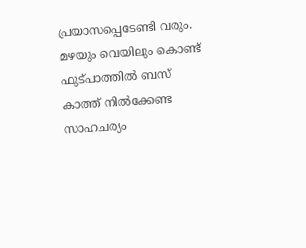പ്രയാസപ്പെടേണ്ടി വരും.
മഴയും വെയിലും കൊണ്ട് ഫുട്പാത്തിൽ ബസ് കാത്ത് നിൽക്കേണ്ട സാഹചര്യം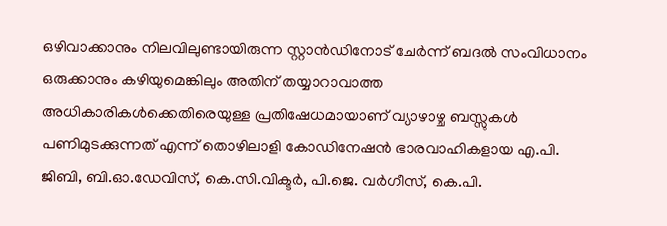ഒഴിവാക്കാനും നിലവിലുണ്ടായിരുന്ന സ്റ്റാൻഡിനോട് ചേർന്ന് ബദൽ സംവിധാനം ഒരുക്കാനും കഴിയുമെങ്കിലും അതിന് തയ്യാറാവാത്ത അധികാരികൾക്കെതിരെയുള്ള പ്രതിഷേധമായാണ് വ്യാഴാഴ്ച ബസ്സുകൾ പണിമുടക്കുന്നത് എന്ന് തൊഴിലാളി കോഡിനേഷൻ ഭാരവാഹികളായ എ.പി. ജിബി, ബി.ഓ.ഡേവിസ്, കെ.സി.വിക്ടർ, പി.ജെ. വർഗീസ്, കെ.പി.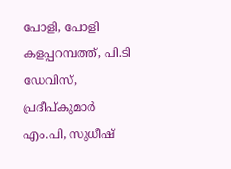പോളി, പോളി കളപ്പറമ്പത്ത്, പി.ടി ഡേവിസ്, പ്രദീപ്കുമാർ എം.പി, സുധീഷ്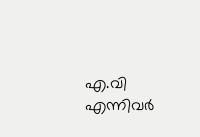എ.വി എന്നിവർ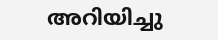അറിയിച്ചു